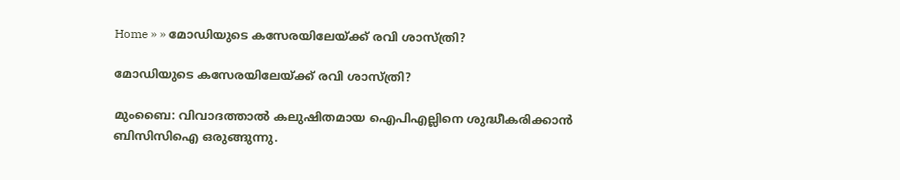Home » » മോഡിയുടെ കസേരയിലേയ്ക്ക് രവി ശാസ്ത്രി?

മോഡിയുടെ കസേരയിലേയ്ക്ക് രവി ശാസ്ത്രി?

മുംബൈ: വിവാദത്താല്‍ കലുഷിതമായ ഐപിഎല്ലിനെ ശുദ്ധീകരിക്കാന്‍ ബിസിസിഐ ഒരുങ്ങുന്നു.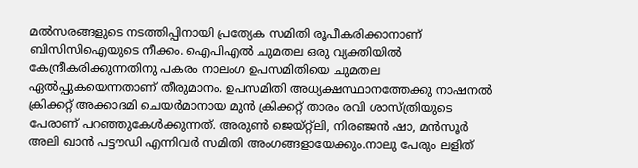മല്‍സരങ്ങളുടെ നടത്തിപ്പിനായി പ്രത്യേക സമിതി രൂപീകരിക്കാനാണ് ബിസിസിഐയുടെ നീക്കം. ഐപിഎല്‍ ചുമതല ഒരു വ്യക്തിയില്‍ കേന്ദ്രീകരിക്കുന്നതിനു പകരം നാലംഗ ഉപസമിതിയെ ചുമതല ഏല്‍പ്പുകയെന്നതാണ് തീരുമാനം. ഉപസമിതി അധ്യക്ഷസ്ഥാനത്തേക്കു നാഷനല്‍ ക്രിക്കറ്റ് അക്കാദമി ചെയര്‍മാനായ മുന്‍ ക്രിക്കറ്റ് താരം രവി ശാസ്ത്രിയുടെ പേരാണ് പറഞ്ഞുകേള്‍ക്കുന്നത്. അരുണ്‍ ജെയ്റ്റ്‌ലി, നിരഞ്ജന്‍ ഷാ, മന്‍സൂര്‍ അലി ഖാന്‍ പട്ടൗഡി എന്നിവര്‍ സമിതി അംഗങ്ങളായേക്കും.നാലു പേരും ലളിത്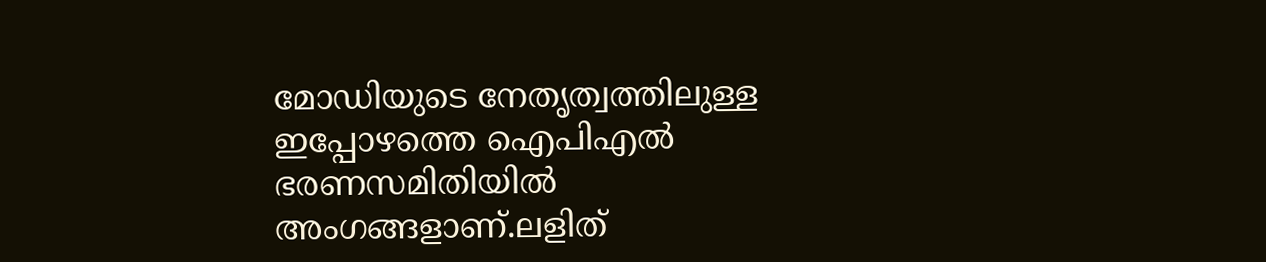മോഡിയുടെ നേതൃത്വത്തിലുള്ള ഇപ്പോഴത്തെ ഐപിഎല്‍ ഭരണസമിതിയില്‍ അംഗങ്ങളാണ്.ലളിത്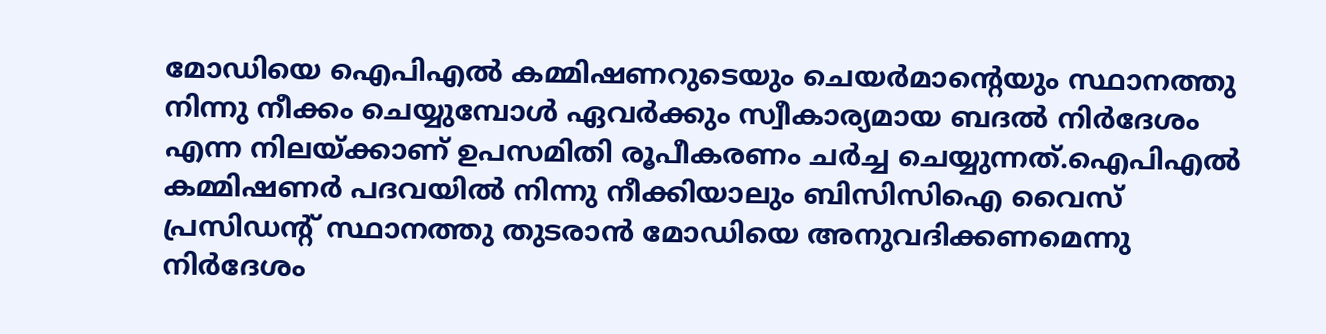മോഡിയെ ഐപിഎല്‍ കമ്മിഷണറുടെയും ചെയര്‍മാന്റെയും സ്ഥാനത്തു നിന്നു നീക്കം ചെയ്യുമ്പോള്‍ ഏവര്‍ക്കും സ്വീകാര്യമായ ബദല്‍ നിര്‍ദേശം എന്ന നിലയ്ക്കാണ് ഉപസമിതി രൂപീകരണം ചര്‍ച്ച ചെയ്യുന്നത്.ഐപിഎല്‍ കമ്മിഷണര്‍ പദവയില്‍ നിന്നു നീക്കിയാലും ബിസിസിഐ വൈസ് പ്രസിഡന്റ് സ്ഥാനത്തു തുടരാന്‍ മോഡിയെ അനുവദിക്കണമെന്നു നിര്‍ദേശം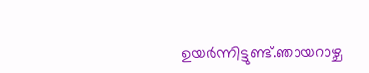ഉയര്‍ന്നിട്ടുണ്ട്.ഞായറാഴ്ച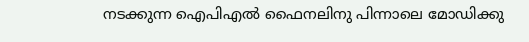നടക്കുന്ന ഐപിഎല്‍ ഫൈനലിനു പിന്നാലെ മോഡിക്കു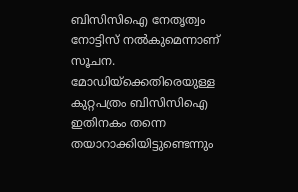ബിസിസിഐ നേതൃത്വം നോട്ടിസ് നല്‍കുമെന്നാണ് സൂചന. മോഡിയ്‌ക്കെതിരെയുള്ള കുറ്റപത്രം ബിസിസിഐ ഇതിനകം തന്നെ തയാറാക്കിയിട്ടുണ്ടെന്നും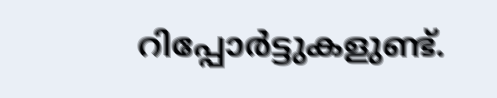റിപ്പോര്‍ട്ടുകളുണ്ട്.